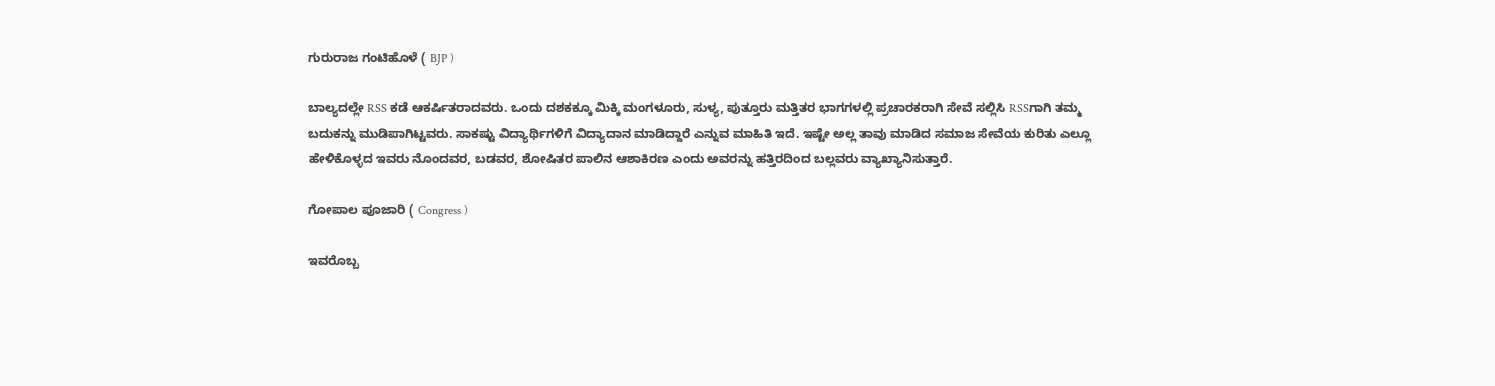ಗುರುರಾಜ ಗಂಟಿಹೊಳೆ ( BJP )

ಬಾಲ್ಯದಲ್ಲೇ RSS ಕಡೆ ಆಕರ್ಷಿತರಾದವರು. ಒಂದು ದಶಕಕ್ಕೂ ಮಿಕ್ಕಿ ಮಂಗಳೂರು, ಸುಳ್ಯ, ಪುತ್ತೂರು ಮತ್ತಿತರ ಭಾಗಗಳಲ್ಲಿ ಪ್ರಚಾರಕರಾಗಿ ಸೇವೆ ಸಲ್ಲಿಸಿ RSSಗಾಗಿ ತಮ್ಮ ಬದುಕನ್ನು ಮುಡಿಪಾಗಿಟ್ಟವರು. ಸಾಕಷ್ಟು ವಿದ್ಯಾರ್ಥಿಗಳಿಗೆ ವಿದ್ಯಾದಾನ ಮಾಡಿದ್ದಾರೆ ಎನ್ನುವ ಮಾಹಿತಿ ಇದೆ. ಇಷ್ಟೇ ಅಲ್ಲ ತಾವು ಮಾಡಿದ ಸಮಾಜ ಸೇವೆಯ ಕುರಿತು ಎಲ್ಲೂ ಹೇಳಿಕೊಳ್ಳದ ಇವರು ನೊಂದವರ, ಬಡವರ, ಶೋಷಿತರ ಪಾಲಿನ ಆಶಾಕಿರಣ ಎಂದು ಅವರನ್ನು ಹತ್ತಿರದಿಂದ ಬಲ್ಲವರು ವ್ಯಾಖ್ಯಾನಿಸುತ್ತಾರೆ.

ಗೋಪಾಲ ಪೂಜಾರಿ ( Congress )

ಇವರೊಬ್ಬ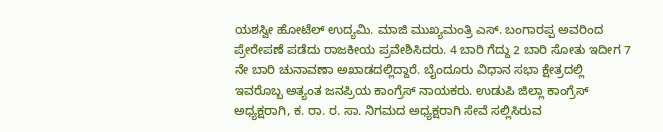ಯಶಸ್ವೀ ಹೋಟೆಲ್ ಉದ್ಯಮಿ. ಮಾಜಿ ಮುಖ್ಯಮಂತ್ರಿ ಎಸ್. ಬಂಗಾರಪ್ಪ ಅವರಿಂದ ಪ್ರೇರೇಪಣೆ ಪಡೆದು ರಾಜಕೀಯ ಪ್ರವೇಶಿಸಿದರು. 4 ಬಾರಿ ಗೆದ್ದು 2 ಬಾರಿ ಸೋತು ಇದೀಗ 7 ನೇ ಬಾರಿ ಚುನಾವಣಾ ಅಖಾಡದಲ್ಲಿದ್ದಾರೆ. ಬೈಂದೂರು ವಿಧಾನ ಸಭಾ ಕ್ಷೇತ್ರದಲ್ಲಿ ಇವರೊಬ್ಬ ಅತ್ಯಂತ ಜನಪ್ರಿಯ ಕಾಂಗ್ರೆಸ್ ನಾಯಕರು. ಉಡುಪಿ ಜಿಲ್ಲಾ ಕಾಂಗ್ರೆಸ್ ಅಧ್ಯಕ್ಷರಾಗಿ, ಕ. ರಾ. ರ. ಸಾ. ನಿಗಮದ ಅಧ್ಯಕ್ಷರಾಗಿ ಸೇವೆ ಸಲ್ಲಿಸಿರುವ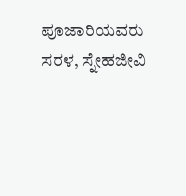ಪೂಜಾರಿಯವರು ಸರಳ, ಸ್ನೇಹಜೀವಿ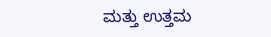ಮತ್ತು ಉತ್ತಮ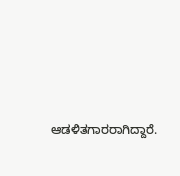ಆಡಳಿತಗಾರರಾಗಿದ್ದಾರೆ.